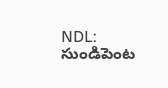NDL: సుండిపెంట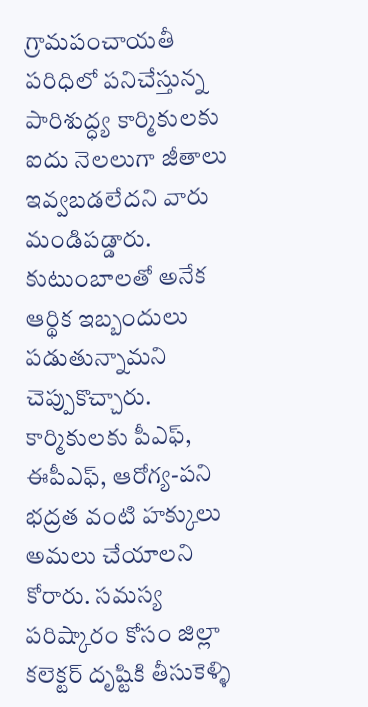గ్రామపంచాయతీ పరిధిలో పనిచేస్తున్న పారిశుద్ధ్య కార్మికులకు ఐదు నెలలుగా జీతాలు ఇవ్వబడలేదని వారు మండిపడ్డారు. కుటుంబాలతో అనేక ఆర్థిక ఇబ్బందులు పడుతున్నామని చెప్పుకొచ్చారు. కార్మికులకు పీఎఫ్, ఈపీఎఫ్, ఆరోగ్య-పని భద్రత వంటి హక్కులు అమలు చేయాలని కోరారు. సమస్య పరిష్కారం కోసం జిల్లా కలెక్టర్ దృష్టికి తీసుకెళ్ళి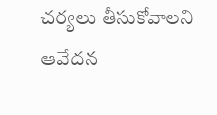చర్యలు తీసుకోవాలని ఆవేదన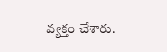వ్యక్తం చేశారు.